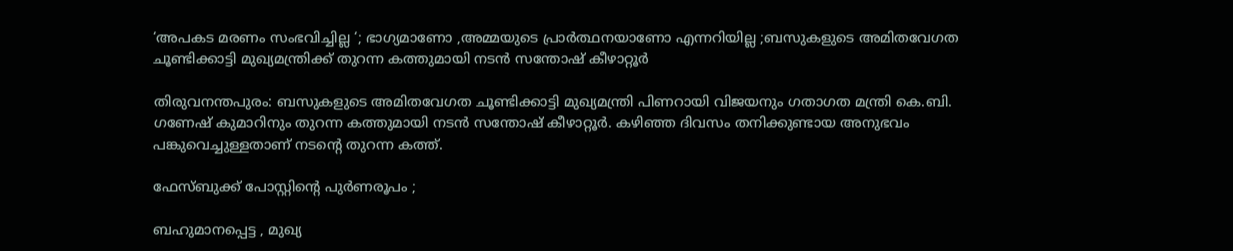‘അപകട മരണം സംഭവിച്ചില്ല ‘; ഭാഗ്യമാണോ ,അമ്മയുടെ പ്രാര്‍ത്ഥനയാണോ എന്നറിയില്ല ;ബസുകളുടെ അമിതവേഗത ചൂണ്ടിക്കാട്ടി മുഖ്യമന്ത്രിക്ക് തുറന്ന കത്തുമായി നടന്‍ സന്തോഷ് കീഴാറ്റൂര്‍

തിരുവനന്തപുരം: ബസുകളുടെ അമിതവേഗത ചൂണ്ടിക്കാട്ടി മുഖ്യമന്ത്രി പിണറായി വിജയനും ഗതാഗത മന്ത്രി കെ.ബി. ഗണേഷ് കുമാറിനും തുറന്ന കത്തുമായി നടന്‍ സന്തോഷ് കീഴാറ്റൂര്‍. കഴിഞ്ഞ ദിവസം തനിക്കുണ്ടായ അനുഭവം പങ്കുവെച്ചുള്ളതാണ് നടന്റെ തുറന്ന കത്ത്.

ഫേസ്ബുക്ക് പോസ്റ്റിന്റെ പുര്‍ണരൂപം ;

ബഹുമാനപ്പെട്ട , മുഖ്യ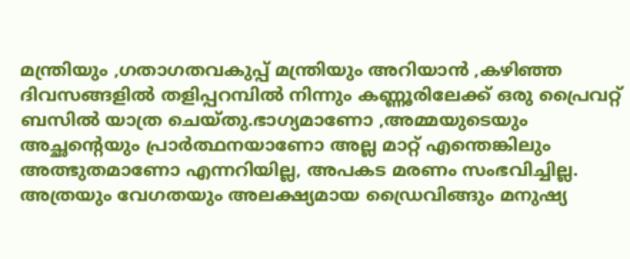മന്ത്രിയും ,ഗതാഗതവകുപ്പ് മന്ത്രിയും അറിയാന്‍ ,കഴിഞ്ഞ ദിവസങ്ങളില്‍ തളിപ്പറമ്പില്‍ നിന്നും കണ്ണൂരിലേക്ക് ഒരു പ്രൈവറ്റ് ബസില്‍ യാത്ര ചെയ്തു.ഭാഗ്യമാണോ ,അമ്മയുടെയും അച്ഛന്റെയും പ്രാര്‍ത്ഥനയാണോ അല്ല മാറ്റ് എന്തെങ്കിലും അത്ഭുതമാണോ എന്നറിയില്ല, അപകട മരണം സംഭവിച്ചില്ല. അത്രയും വേഗതയും അലക്ഷ്യമായ ഡ്രൈവിങ്ങും മനുഷ്യ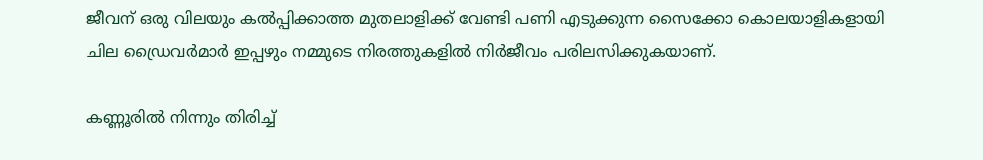ജീവന് ഒരു വിലയും കല്‍പ്പിക്കാത്ത മുതലാളിക്ക് വേണ്ടി പണി എടുക്കുന്ന സൈക്കോ കൊലയാളികളായി ചില ഡ്രൈവര്‍മാര്‍ ഇപ്പഴും നമ്മുടെ നിരത്തുകളില്‍ നിര്‍ജീവം പരിലസിക്കുകയാണ്.

കണ്ണൂരില്‍ നിന്നും തിരിച്ച്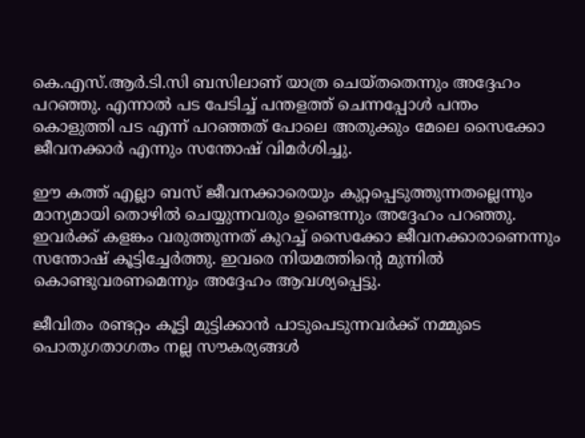കെ.എസ്.ആര്‍.ടി.സി ബസിലാണ് യാത്ര ചെയ്തതെന്നും അദ്ദേഹം പറഞ്ഞു. എന്നാല്‍ പട പേടിച്ച് പന്തളത്ത് ചെന്നപ്പോള്‍ പന്തം കൊളുത്തി പട എന്ന് പറഞ്ഞത് പോലെ അതുക്കും മേലെ സൈക്കോ ജീവനക്കാര്‍ എന്നും സന്തോഷ് വിമര്‍ശിച്ചു.

ഈ കത്ത് എല്ലാ ബസ് ജീവനക്കാരെയും കുറ്റപ്പെടുത്തുന്നതല്ലെന്നും മാന്യമായി തൊഴില്‍ ചെയ്യുന്നവരും ഉണ്ടെന്നും അദ്ദേഹം പറഞ്ഞു. ഇവര്‍ക്ക് കളങ്കം വരുത്തുന്നത് കുറച്ച് സൈക്കോ ജീവനക്കാരാണെന്നും സന്തോഷ് കൂട്ടിച്ചേര്‍ത്തു. ഇവരെ നിയമത്തിന്റെ മുന്നില്‍ കൊണ്ടുവരണമെന്നും അദ്ദേഹം ആവശ്യപ്പെട്ടു.

ജീവിതം രണ്ടറ്റം കൂട്ടി മുട്ടിക്കാന്‍ പാടുപെടുന്നവര്‍ക്ക് നമ്മുടെ പൊതുഗതാഗതം നല്ല സൗകര്യങ്ങള്‍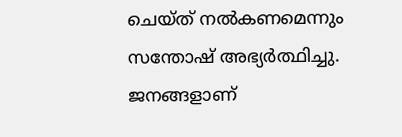ചെയ്ത് നല്‍കണമെന്നും സന്തോഷ് അഭ്യര്‍ത്ഥിച്ചു. ജനങ്ങളാണ്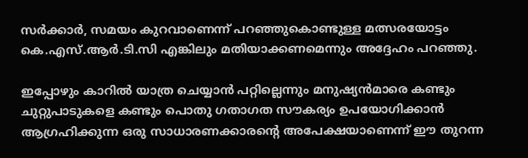സര്‍ക്കാര്‍, സമയം കുറവാണെന്ന് പറഞ്ഞുകൊണ്ടുള്ള മത്സരയോട്ടം കെ.എസ്.ആര്‍.ടി.സി എങ്കിലും മതിയാക്കണമെന്നും അദ്ദേഹം പറഞ്ഞു.

ഇപ്പോഴും കാറില്‍ യാത്ര ചെയ്യാന്‍ പറ്റില്ലെന്നും മനുഷ്യന്‍മാരെ കണ്ടും ചുറ്റുപാടുകളെ കണ്ടും പൊതു ഗതാഗത സൗകര്യം ഉപയോഗിക്കാന്‍ ആഗ്രഹിക്കുന്ന ഒരു സാധാരണക്കാരന്റെ അപേക്ഷയാണെന്ന് ഈ തുറന്ന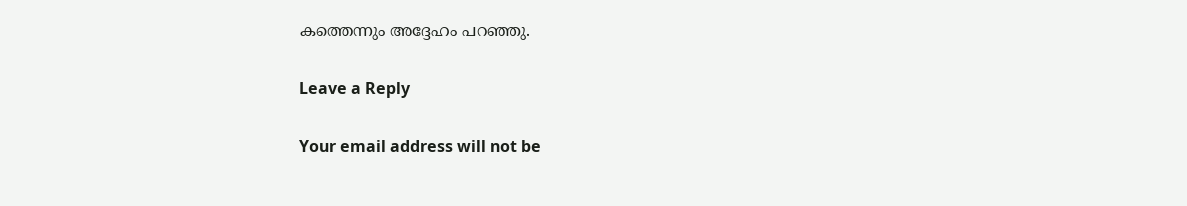കത്തെന്നും അദ്ദേഹം പറഞ്ഞു.

Leave a Reply

Your email address will not be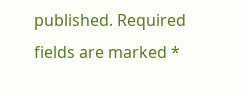published. Required fields are marked *